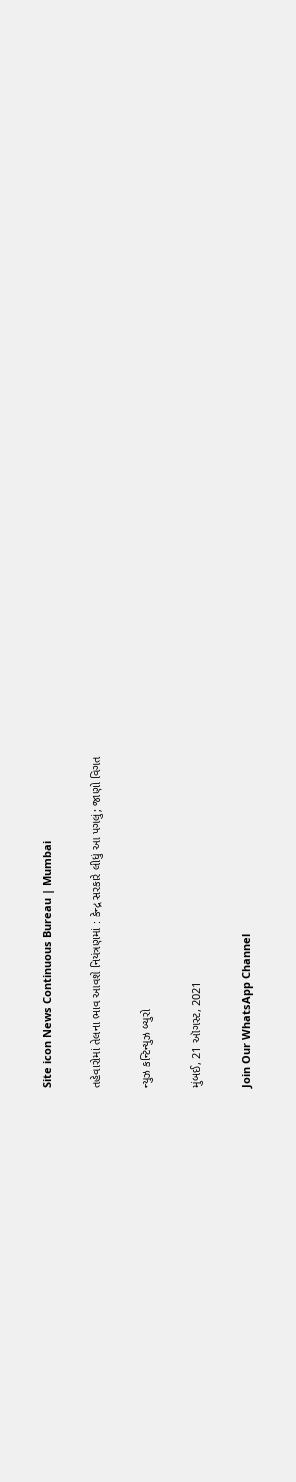Site icon News Continuous Bureau | Mumbai

તહેવારોમાં તેલના ભાવ આવશે નિયંત્રણમાં : કેન્દ્ર સરકારે લીધું આ પગલું; જાણો વિગત

ન્યુઝ કન્ટિન્યુઝ બ્યુરો

મુંબઈ, 21 ઑગસ્ટ, 2021

Join Our WhatsApp Channel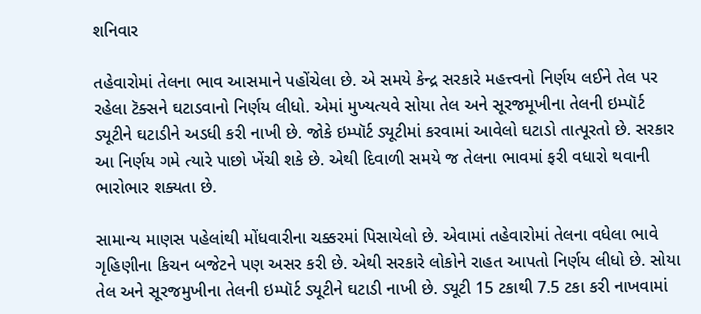શનિવાર

તહેવારોમાં તેલના ભાવ આસમાને પહોંચેલા છે. એ સમયે કેન્દ્ર સરકારે મહત્ત્વનો નિર્ણય લઈને તેલ પર રહેલા ટૅક્સને ઘટાડવાનો નિર્ણય લીધો. એમાં મુખ્યત્યવે સોયા તેલ અને સૂરજમૂખીના તેલની ઇમ્પૉર્ટ ડ્યૂટીને ઘટાડીને અડધી કરી નાખી છે. જોકે ઇમ્પૉર્ટ ડ્યૂટીમાં કરવામાં આવેલો ઘટાડો તાત્પૂરતો છે. સરકાર આ નિર્ણય ગમે ત્યારે પાછો ખેંચી શકે છે. એથી દિવાળી સમયે જ તેલના ભાવમાં ફરી વધારો થવાની ભારોભાર શક્યતા છે.

સામાન્ય માણસ પહેલાંથી મોંધવારીના ચક્કરમાં પિસાયેલો છે. એવામાં તહેવારોમાં તેલના વધેલા ભાવે ગૃહિણીના કિચન બજેટને પણ અસર કરી છે. એથી સરકારે લોકોને રાહત આપતો નિર્ણય લીધો છે. સોયા તેલ અને સૂરજમુખીના તેલની ઇમ્પૉર્ટ ડ્યૂટીને ઘટાડી નાખી છે. ડ્યૂટી 15 ટકાથી 7.5 ટકા કરી નાખવામાં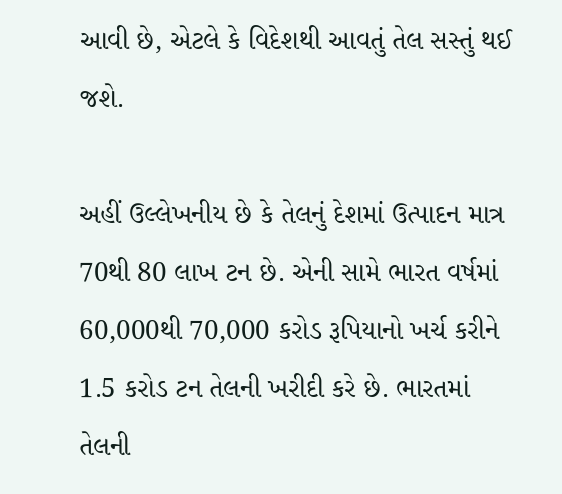આવી છે, એટલે કે વિદેશથી આવતું તેલ સસ્તું થઈ જશે.

અહીં ઉલ્લેખનીય છે કે તેલનું દેશમાં ઉત્પાદન માત્ર 70થી 80 લાખ ટન છે. એની સામે ભારત વર્ષમાં 60,000થી 70,000 કરોડ રૂપિયાનો ખર્ચ કરીને 1.5 કરોડ ટન તેલની ખરીદી કરે છે. ભારતમાં તેલની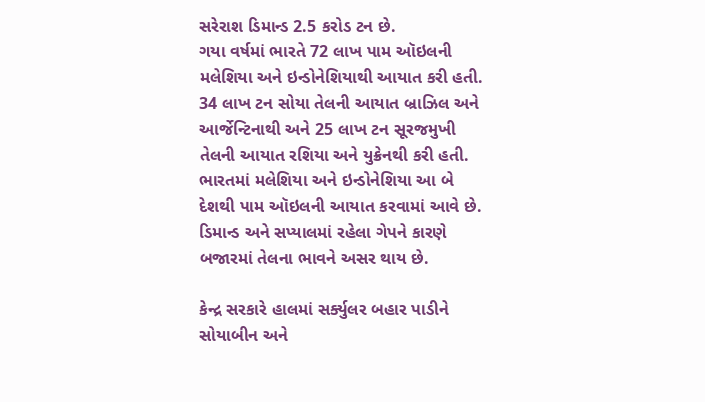સરેરાશ ડિમાન્ડ 2.5 કરોડ ટન છે.
ગયા વર્ષમાં ભારતે 72 લાખ પામ ઑઇલની મલેશિયા અને ઇન્ડોનેશિયાથી આયાત કરી હતી. 34 લાખ ટન સોયા તેલની આયાત બ્રાઝિલ અને આર્જેન્ટિનાથી અને 25 લાખ ટન સૂરજમુખી તેલની આયાત રશિયા અને યુક્રેનથી કરી હતી. ભારતમાં મલેશિયા અને ઇન્ડોનેશિયા આ બે દેશથી પામ ઑઇલની આયાત કરવામાં આવે છે. ડિમાન્ડ અને સપ્યાલમાં રહેલા ગેપને કારણે બજારમાં તેલના ભાવને અસર થાય છે.

કેન્દ્ર સરકારે હાલમાં સર્ક્યુલર બહાર પાડીને સોયાબીન અને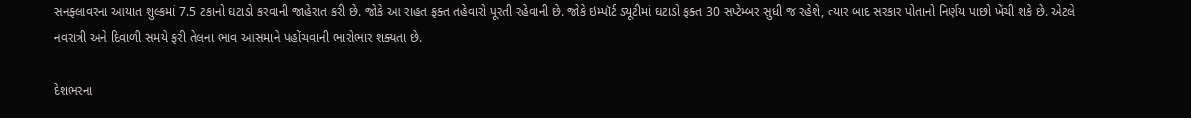સનફ્લાવરના આયાત શુલ્કમાં 7.5 ટકાનો ઘટાડો કરવાની જાહેરાત કરી છે. જોકે આ રાહત ફક્ત તહેવારો પૂરતી રહેવાની છે. જોકે ઇમ્પૉર્ટ ડ્યૂટીમાં ઘટાડો ફક્ત 30 સપ્ટેમ્બર સુધી જ રહેશે, ત્યાર બાદ સરકાર પોતાનો નિર્ણય પાછો ખેંચી શકે છે. એટલે નવરાત્રી અને દિવાળી સમયે ફરી તેલના ભાવ આસમાને પહોંચવાની ભારોભાર શક્યતા છે.

દેશભરના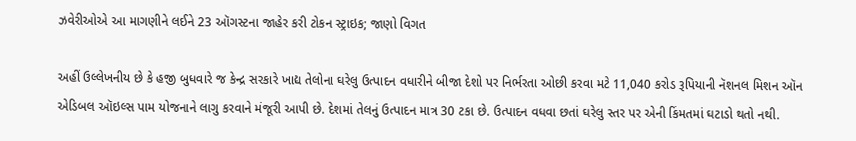ઝવેરીઓએ આ માગણીને લઈને 23 ઑગસ્ટના જાહેર કરી ટોકન સ્ટ્રાઇક; જાણો વિગત

અહીં ઉલ્લેખનીય છે કે હજી બુધવારે જ કેન્દ્ર સરકારે ખાદ્ય તેલોના ઘરેલુ ઉત્પાદન વધારીને બીજા દેશો પર નિર્ભરતા ઓછી કરવા મટે 11,040 કરોડ રૂપિયાની નૅશનલ મિશન ઑન એડિબલ ઑઇલ્સ પામ યોજનાને લાગુ કરવાને મંજૂરી આપી છે. દેશમાં તેલનું ઉત્પાદન માત્ર 30 ટકા છે. ઉત્પાદન વધવા છતાં ઘરેલુ સ્તર પર એની કિંમતમાં ઘટાડો થતો નથી.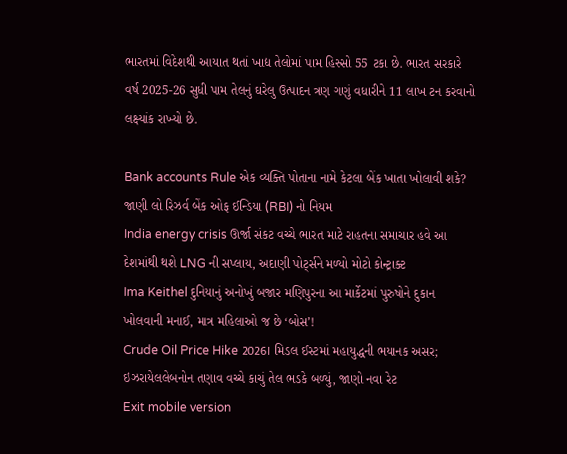ભારતમાં વિદેશથી આયાત થતાં ખાદ્ય તેલોમાં પામ હિસ્સો 55 ટકા છે. ભારત સરકારે વર્ષ 2025-26 સુધી પામ તેલનું ઘરેલુ ઉત્પાદન ત્રણ ગણું વધારીને 11 લાખ ટન કરવાનો લક્ષ્યાંક રાખ્યો છે.

Bank accounts Rule એક વ્યક્તિ પોતાના નામે કેટલા બેંક ખાતા ખોલાવી શકે? જાણી લો રિઝર્વ બેંક ઓફ ઈન્ડિયા (RBI) નો નિયમ
India energy crisis ઊર્જા સંકટ વચ્ચે ભારત માટે રાહતના સમાચાર હવે આ દેશમાંથી થશે LNG ની સપ્લાય, અદાણી પોર્ટ્સને મળ્યો મોટો કોન્ટ્રાક્ટ
Ima Keithel દુનિયાનું અનોખું બજાર મણિપુરના આ માર્કેટમાં પુરુષોને દુકાન ખોલવાની મનાઈ, માત્ર મહિલાઓ જ છે ‘બોસ’!
Crude Oil Price Hike 2026। મિડલ ઈસ્ટમાં મહાયુદ્ધની ભયાનક અસર; ઇઝરાયેલલેબનોન તણાવ વચ્ચે કાચું તેલ ભડકે બળ્યું, જાણો નવા રેટ
Exit mobile version